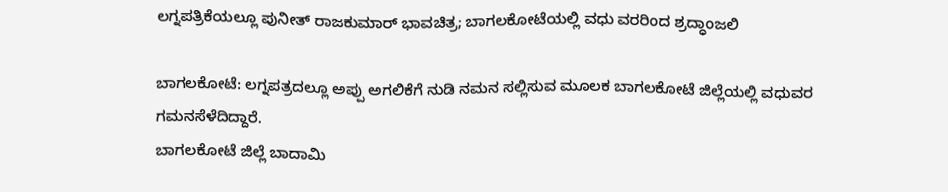ಲಗ್ನಪತ್ರಿಕೆಯಲ್ಲೂ ಪುನೀತ್ ರಾಜಕುಮಾರ್ ಭಾವಚಿತ್ರ; ಬಾಗಲಕೋಟೆಯಲ್ಲಿ ವಧು ವರರಿಂದ ಶ್ರದ್ಧಾಂಜಲಿ

ಬಾಗಲಕೋಟೆ: ಲಗ್ನಪತ್ರದಲ್ಲೂ ಅಪ್ಪು ಅಗಲಿಕೆಗೆ ನುಡಿ ನಮನ ಸಲ್ಲಿಸುವ ಮೂಲಕ ಬಾಗಲಕೋಟೆ ಜಿಲ್ಲೆಯಲ್ಲಿ ವಧುವರ ಗಮನಸೆಳೆದಿದ್ದಾರೆ.
ಬಾಗಲಕೋಟೆ ಜಿಲ್ಲೆ ಬಾದಾಮಿ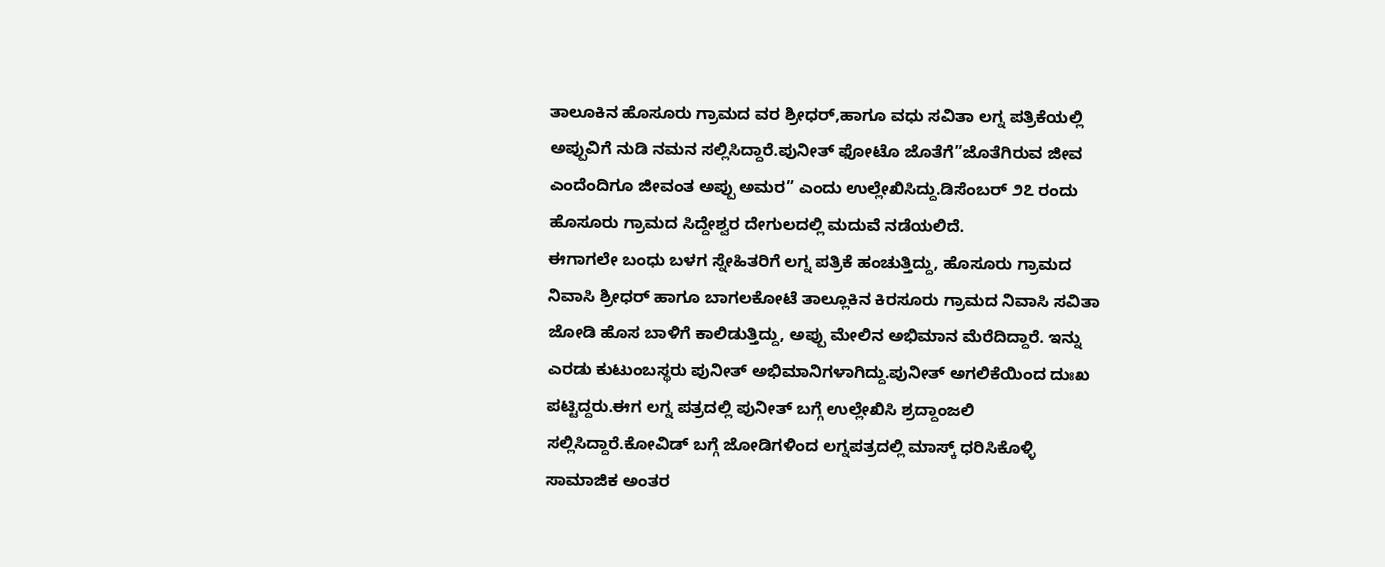ತಾಲೂಕಿನ ಹೊಸೂರು ಗ್ರಾಮದ ವರ ಶ್ರೀಧರ್,ಹಾಗೂ ವಧು ಸವಿತಾ ಲಗ್ನ ಪತ್ರಿಕೆಯಲ್ಲಿ ಅಪ್ಪುವಿಗೆ ನುಡಿ ನಮನ ಸಲ್ಲಿಸಿದ್ದಾರೆ.ಪುನೀತ್ ಫೋಟೊ ಜೊತೆಗೆ”ಜೊತೆಗಿರುವ ಜೀವ ಎಂದೆಂದಿಗೂ ಜೀವಂತ ಅಪ್ಪು ಅಮರ” ಎಂದು ಉಲ್ಲೇಖಿಸಿದ್ದು.ಡಿಸೆಂಬರ್ ೨೭ ರಂದು ಹೊಸೂರು ಗ್ರಾಮದ ಸಿದ್ದೇಶ್ವರ ದೇಗುಲದಲ್ಲಿ ಮದುವೆ ನಡೆಯಲಿದೆ.
ಈಗಾಗಲೇ ಬಂಧು ಬಳಗ ಸ್ನೇಹಿತರಿಗೆ ಲಗ್ನ ಪತ್ರಿಕೆ ಹಂಚುತ್ತಿದ್ದು, ಹೊಸೂರು ಗ್ರಾಮದ ನಿವಾಸಿ ಶ್ರೀಧರ್ ಹಾಗೂ ಬಾಗಲಕೋಟೆ ತಾಲ್ಲೂಕಿನ ಕಿರಸೂರು ಗ್ರಾಮದ ನಿವಾಸಿ ಸವಿತಾ ಜೋಡಿ ಹೊಸ ಬಾಳಿಗೆ ಕಾಲಿಡುತ್ತಿದ್ದು, ಅಪ್ಪು ಮೇಲಿನ ಅಭಿಮಾನ ಮೆರೆದಿದ್ದಾರೆ. ಇನ್ನು ಎರಡು ಕುಟುಂಬಸ್ಥರು ಪುನೀತ್ ಅಭಿಮಾನಿಗಳಾಗಿದ್ದು.ಪುನೀತ್ ಅಗಲಿಕೆಯಿಂದ ದುಃಖ ಪಟ್ಟಿದ್ದರು.ಈಗ ಲಗ್ನ ಪತ್ರದಲ್ಲಿ ಪುನೀತ್ ಬಗ್ಗೆ ಉಲ್ಲೇಖಿಸಿ ಶ್ರದ್ದಾಂಜಲಿ ಸಲ್ಲಿಸಿದ್ದಾರೆ.ಕೋವಿಡ್ ಬಗ್ಗೆ ಜೋಡಿಗಳಿಂದ ಲಗ್ನಪತ್ರದಲ್ಲಿ ಮಾಸ್ಕ್ ಧರಿಸಿಕೊಳ್ಳಿ ಸಾಮಾಜಿಕ ಅಂತರ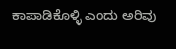ಕಾಪಾಡಿಕೊಳ್ಳಿ ಎಂದು ಅರಿವು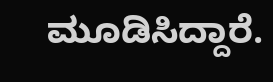ಮೂಡಿಸಿದ್ದಾರೆ.